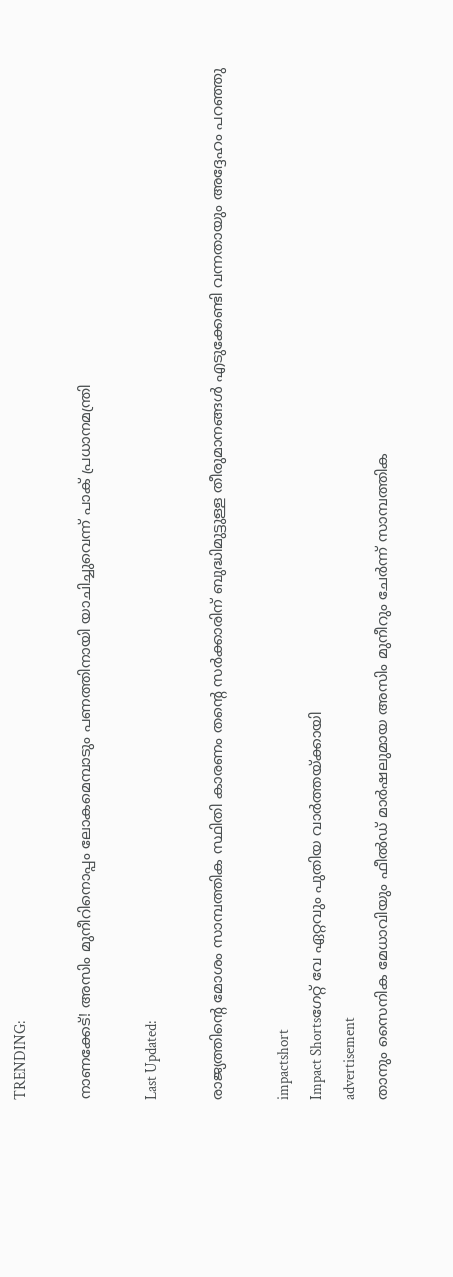TRENDING:

നാണക്കേട്! അസിം മുനീറിനൊപ്പം ലോകമെമ്പാടും പണത്തിനായി യാചിച്ചുവെന്ന് പാക് പ്രധാനമന്ത്രി

Last Updated:

രാജ്യത്തിന്റെ മോശം സാമ്പത്തിക സ്ഥിതി കാരണം തന്റെ സർക്കാരിന് ബുദ്ധിമുട്ടുള്ള തീരുമാനങ്ങൾ എടുക്കേണ്ടി വന്നതായും അദ്ദേഹം പറഞ്ഞു

impactshort
Impact Shortsഗേറ്റ് വേ ഏറ്റവും പുതിയ വാർത്തയ്ക്കായി
advertisement
താനും സൈനിക മേധാവിയും ഫീൽഡ് മാർഷലുമായ അസിം മുനീറും ചേർന്ന് സാമ്പത്തിക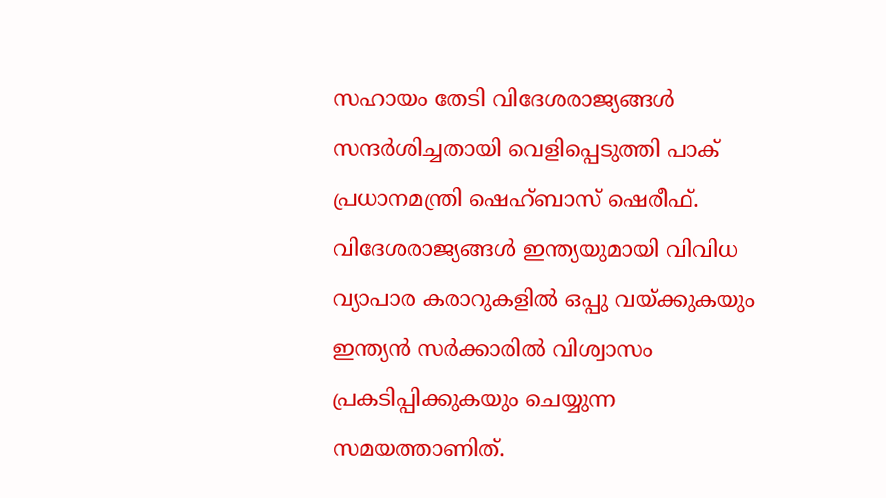സഹായം തേടി വിദേശരാജ്യങ്ങൾ സന്ദർശിച്ചതായി വെളിപ്പെടുത്തി പാക് പ്രധാനമന്ത്രി ഷെഹ്ബാസ് ഷെരീഫ്. വിദേശരാജ്യങ്ങൾ ഇന്ത്യയുമായി വിവിധ വ്യാപാര കരാറുകളിൽ ഒപ്പു വയ്ക്കുകയും ഇന്ത്യൻ സർക്കാരിൽ വിശ്വാസം പ്രകടിപ്പിക്കുകയും ചെയ്യുന്ന സമയത്താണിത്.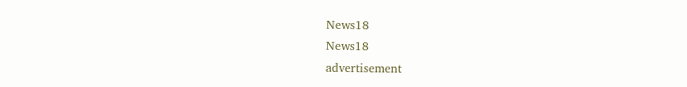News18
News18
advertisement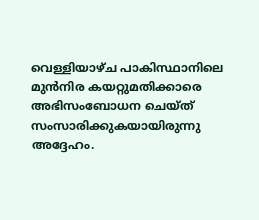വെള്ളിയാഴ്ച പാകിസ്ഥാനിലെ മുൻനിര കയറ്റുമതിക്കാരെ അഭിസംബോധന ചെയ്ത് സംസാരിക്കുകയായിരുന്നു അദ്ദേഹം.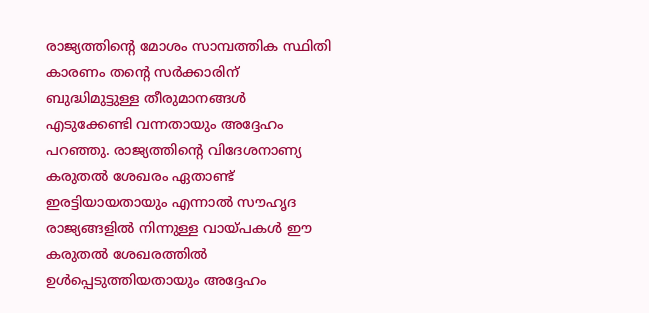രാജ്യത്തിന്റെ മോശം സാമ്പത്തിക സ്ഥിതി കാരണം തന്റെ സർക്കാരിന് ബുദ്ധിമുട്ടുള്ള തീരുമാനങ്ങൾ എടുക്കേണ്ടി വന്നതായും അദ്ദേഹം പറഞ്ഞു. രാജ്യത്തിന്റെ വിദേശനാണ്യ കരുതൽ ശേഖരം ഏതാണ്ട് ഇരട്ടിയായതായും എന്നാൽ സൗഹൃദ രാജ്യങ്ങളിൽ നിന്നുള്ള വായ്പകൾ ഈ കരുതൽ ശേഖരത്തിൽ ഉൾപ്പെടുത്തിയതായും അദ്ദേഹം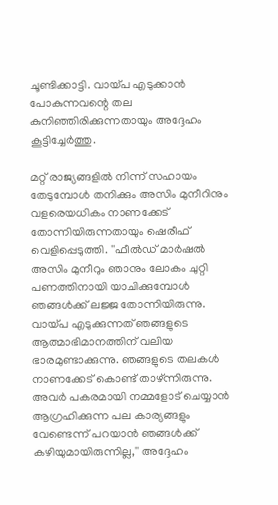ചൂണ്ടിക്കാട്ടി. വായ്പ എടുക്കാൻ പോകുന്നവന്റെ തല കുനിഞ്ഞിരിക്കുന്നതായും അദ്ദേഹം കൂട്ടിച്ചേർത്തു.

മറ്റ് രാജ്യങ്ങളിൽ നിന്ന് സഹായം തേടുമ്പോൾ തനിക്കും അസിം മുനീറിനും വളരെയധികം നാണക്കേട് തോന്നിയിരുന്നതായും ഷെരീഫ് വെളിപ്പെടുത്തി. ''ഫീൽഡ് മാർഷൽ അസിം മുനീറും ഞാനും ലോകം ചുറ്റി പണത്തിനായി യാചിക്കുമ്പോൾ ഞങ്ങൾക്ക് ലജ്ജ തോന്നിയിരുന്നു. വായ്പ എടുക്കുന്നത് ഞങ്ങളുടെ ആത്മാഭിമാനത്തിന് വലിയ ഭാരമുണ്ടാക്കുന്നു. ഞങ്ങളുടെ തലകൾ നാണക്കേട് കൊണ്ട് താഴ്ന്നിരുന്നു. അവർ പകരമായി നമ്മളോട് ചെയ്യാൻ ആഗ്രഹിക്കുന്ന പല കാര്യങ്ങളും വേണ്ടെന്ന് പറയാൻ ഞങ്ങൾക്ക് കഴിയുമായിരുന്നില്ല,'' അദ്ദേഹം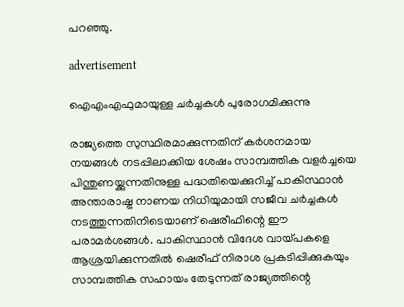പറഞ്ഞു.

advertisement

ഐഎംഎഫുമായുള്ള ചർച്ചകൾ പുരോഗമിക്കുന്നു

രാജ്യത്തെ സുസ്ഥിരമാക്കുന്നതിന് കർശനമായ നയങ്ങൾ നടപ്പിലാക്കിയ ശേഷം സാമ്പത്തിക വളർച്ചയെ പിന്തുണയ്ക്കുന്നതിനുള്ള പദ്ധതിയെക്കുറിച്ച് പാകിസ്ഥാൻ അന്താരാഷ്ട്ര നാണയ നിധിയുമായി സജീവ ചർച്ചകൾ നടത്തുന്നതിനിടെയാണ് ഷെരീഫിന്റെ ഈ പരാമർശങ്ങൾ. പാകിസ്ഥാൻ വിദേശ വായ്പകളെ ആശ്രയിക്കുന്നതിൽ ഷെരീഫ് നിരാശ പ്രകടിപ്പിക്കുകയും സാമ്പത്തിക സഹായം തേടുന്നത് രാജ്യത്തിന്റെ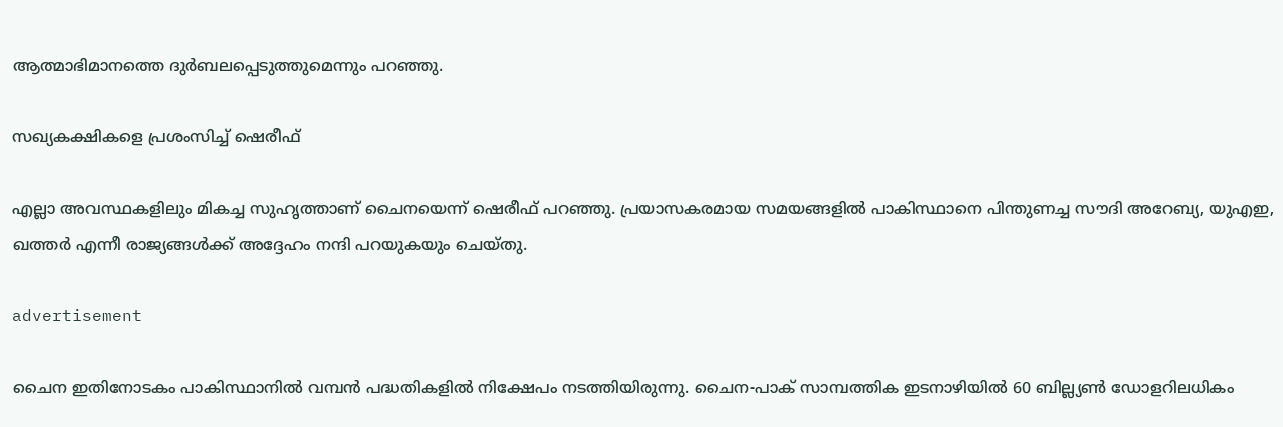ആത്മാഭിമാനത്തെ ദുർബലപ്പെടുത്തുമെന്നും പറഞ്ഞു.

സഖ്യകക്ഷികളെ പ്രശംസിച്ച് ഷെരീഫ്

എല്ലാ അവസ്ഥകളിലും മികച്ച സുഹൃത്താണ് ചൈനയെന്ന് ഷെരീഫ് പറഞ്ഞു. പ്രയാസകരമായ സമയങ്ങളിൽ പാകിസ്ഥാനെ പിന്തുണച്ച സൗദി അറേബ്യ, യുഎഇ, ഖത്തർ എന്നീ രാജ്യങ്ങൾക്ക് അദ്ദേഹം നന്ദി പറയുകയും ചെയ്തു.

advertisement

ചൈന ഇതിനോടകം പാകിസ്ഥാനിൽ വമ്പൻ പദ്ധതികളിൽ നിക്ഷേപം നടത്തിയിരുന്നു. ചൈന-പാക് സാമ്പത്തിക ഇടനാഴിയിൽ 60 ബില്ല്യൺ ഡോളറിലധികം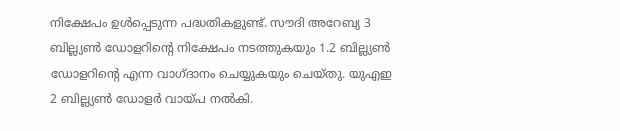നിക്ഷേപം ഉൾപ്പെടുന്ന പദ്ധതികളുണ്ട്. സൗദി അറേബ്യ 3 ബില്ല്യൺ ഡോളറിന്റെ നിക്ഷേപം നടത്തുകയും 1.2 ബില്ല്യൺ ഡോളറിന്റെ എന്ന വാഗ്ദാനം ചെയ്യുകയും ചെയ്തു. യുഎഇ 2 ബില്ല്യൺ ഡോളർ വായ്പ നൽകി.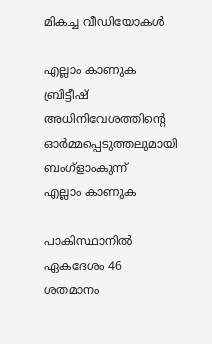മികച്ച വീഡിയോകൾ

എല്ലാം കാണുക
ബ്രിട്ടീഷ് അധിനിവേശത്തിൻ്റെ ഓർമ്മപ്പെടുത്തലുമായി ബംഗ്ളാംകുന്ന്
എല്ലാം കാണുക

പാകിസ്ഥാനിൽ ഏകദേശം 46 ശതമാനം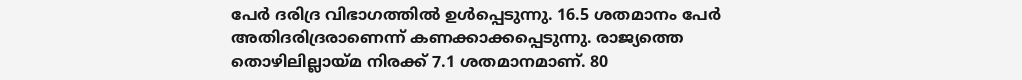പേർ ദരിദ്ര വിഭാഗത്തിൽ ഉൾപ്പെടുന്നു. 16.5 ശതമാനം പേർ അതിദരിദ്രരാണെന്ന് കണക്കാക്കപ്പെടുന്നു. രാജ്യത്തെ തൊഴിലില്ലായ്മ നിരക്ക് 7.1 ശതമാനമാണ്. 80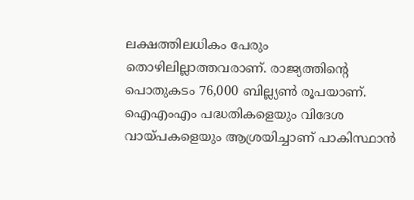ലക്ഷത്തിലധികം പേരും തൊഴിലില്ലാത്തവരാണ്. രാജ്യത്തിന്റെ പൊതുകടം 76,000 ബില്ല്യൺ രൂപയാണ്. ഐഎംഎം പദ്ധതികളെയും വിദേശ വായ്പകളെയും ആശ്രയിച്ചാണ് പാകിസ്ഥാൻ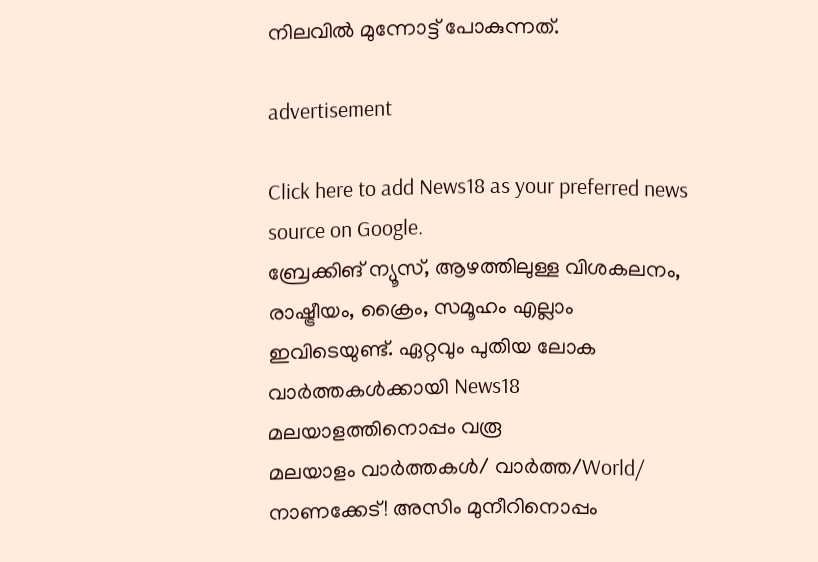നിലവിൽ മുന്നോട്ട് പോകുന്നത്.

advertisement

Click here to add News18 as your preferred news source on Google.
ബ്രേക്കിങ് ന്യൂസ്, ആഴത്തിലുള്ള വിശകലനം, രാഷ്ട്രീയം, ക്രൈം, സമൂഹം എല്ലാം ഇവിടെയുണ്ട്. ഏറ്റവും പുതിയ ലോക വാർത്തകൾക്കായി News18 മലയാളത്തിനൊപ്പം വരൂ
മലയാളം വാർത്തകൾ/ വാർത്ത/World/
നാണക്കേട്! അസിം മുനീറിനൊപ്പം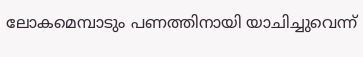ലോകമെമ്പാടും പണത്തിനായി യാചിച്ചുവെന്ന്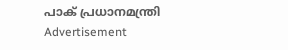പാക് പ്രധാനമന്ത്രി
Advertisement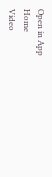Open in App
Home
Video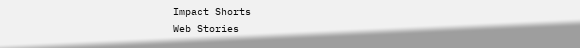Impact Shorts
Web Stories